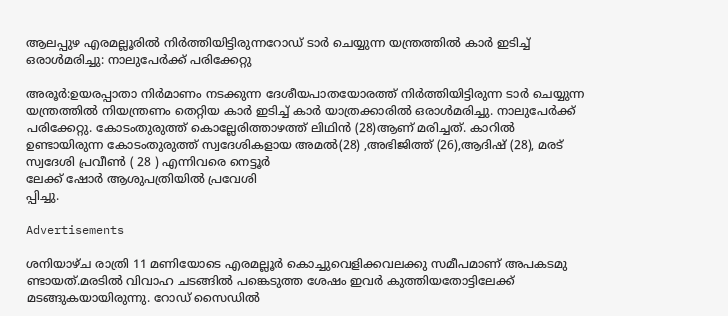ആലപ്പുഴ എരമല്ലൂരിൽ നിർത്തിയിട്ടിരുന്നറോഡ് ടാർ ചെയ്യുന്ന യന്ത്രത്തിൽ കാർ ഇടിച്ച് ഒരാൾമരിച്ചു: നാലുപേർക്ക് പരിക്കേറ്റു

അരൂർ:ഉയരപ്പാതാ നിർമാണം നടക്കുന്ന ദേശീയപാതയോരത്ത് നിർത്തിയിട്ടിരുന്ന ടാർ ചെയ്യുന്ന യന്ത്രത്തിൽ നിയന്ത്രണം തെറ്റിയ കാർ ഇടിച്ച് കാർ യാത്രക്കാരിൽ ഒരാൾമരിച്ചു. നാലുപേർക്ക് പരിക്കേറ്റു. കോടംതുരുത്ത് കൊല്ലേരിത്താഴത്ത് ലിഥിൻ (28)ആണ് മരിച്ചത്. കാറിൽ ഉണ്ടായിരുന്ന കോടംതുരുത്ത് സ്വദേശികളായ അമൽ(28) ,അഭിജിത്ത് (26),ആദിഷ് (28), മരട് സ്വദേശി പ്രവീൺ ( 28 ) എന്നിവരെ നെട്ടൂർ
ലേക്ക് ഷോർ ആശുപത്രിയിൽ പ്രവേശി
പ്പിച്ചു.

Advertisements

ശനിയാഴ്ച രാത്രി 11 മണിയോടെ എരമല്ലൂർ കൊച്ചുവെളിക്കവലക്കു സമീപമാണ് അപകടമു
ണ്ടായത്.മരടിൽ വിവാഹ ചടങ്ങിൽ പങ്കെടുത്ത ശേഷം ഇവർ കുത്തിയതോട്ടിലേക്ക് മടങ്ങുകയായിരുന്നു. റോഡ് സൈഡിൽ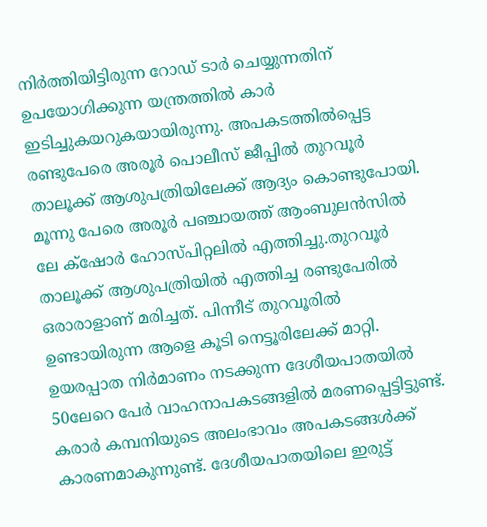നിർത്തിയിട്ടിരുന്ന റോഡ് ടാർ ചെയ്യുന്നതിന് ഉപയോഗിക്കുന്ന യന്ത്രത്തിൽ കാർ ഇടിച്ചുകയറുകയായിരുന്നു. അപകടത്തിൽപ്പെട്ട രണ്ടുപേരെ അരൂർ പൊലീസ് ജീപ്പിൽ തുറവൂർ താലൂക്ക് ആശുപത്രിയിലേക്ക് ആദ്യം കൊണ്ടുപോയി. മൂന്നു പേരെ അരൂർ പഞ്ചായത്ത് ആംബുലൻസിൽ ലേ ക്‌ഷോർ ഹോസ്പിറ്റലിൽ എത്തിച്ചു.തുറവൂർ താലൂക്ക് ആശുപത്രിയിൽ എത്തിച്ച രണ്ടുപേരിൽ ഒരാരാളാണ് മരിച്ചത്. പിന്നീട് തുറവൂരിൽ ഉണ്ടായിരുന്ന ആളെ കൂടി നെട്ടൂരിലേക്ക് മാറ്റി.
ഉയരപ്പാത നിർമാണം നടക്കുന്ന ദേശീയപാതയിൽ 50ലേറെ പേർ വാഹനാപകടങ്ങളിൽ മരണപ്പെട്ടിട്ടുണ്ട്. കരാർ കമ്പനിയുടെ അലംഭാവം അപകടങ്ങൾക്ക് കാരണമാകുന്നുണ്ട്. ദേശീയപാതയിലെ ഇരുട്ട്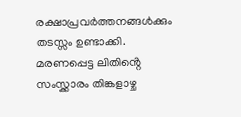രക്ഷാപ്രവർത്തനങ്ങൾക്കും തടസ്സം ഉണ്ടാക്കി. മരണപ്പെട്ട ലിതിൻ്റെ സംസ്ക്കാരം തിങ്കളാഴ്ച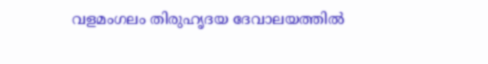വളമംഗലം തിരുഹൃദയ ദേവാലയത്തിൽ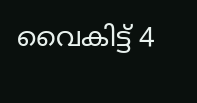വൈകിട്ട് 4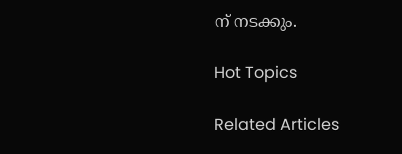ന് നടക്കും.

Hot Topics

Related Articles